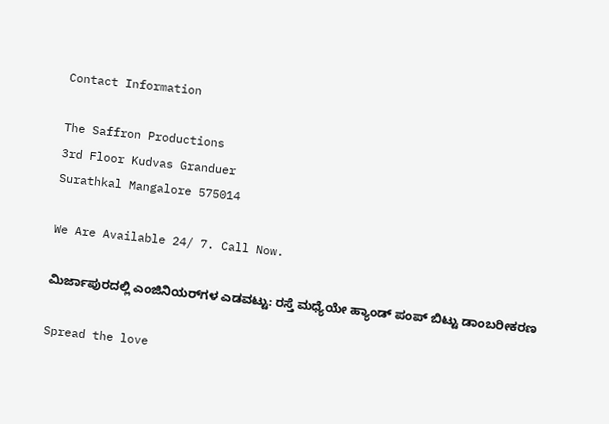Contact Information

The Saffron Productions
3rd Floor Kudvas Granduer
Surathkal Mangalore 575014

We Are Available 24/ 7. Call Now.

ಮಿರ್ಜಾಪುರದಲ್ಲಿ ಎಂಜಿನಿಯರ್‌ಗಳ ಎಡವಟ್ಟು: ರಸ್ತೆ ಮಧ್ಯೆಯೇ ಹ್ಯಾಂಡ್ ಪಂಪ್ ಬಿಟ್ಟು ಡಾಂಬರೀಕರಣ

Spread the love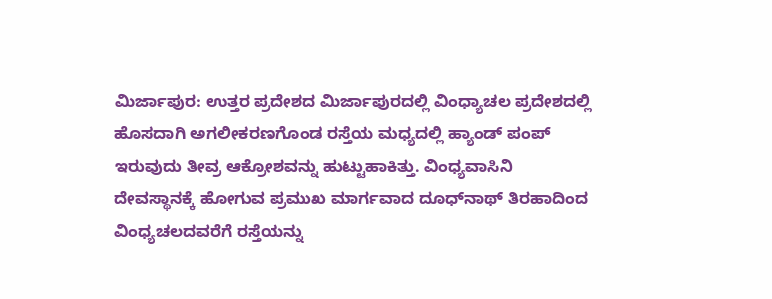ಮಿರ್ಜಾಪುರ: ಉತ್ತರ ಪ್ರದೇಶದ ಮಿರ್ಜಾಪುರದಲ್ಲಿ ವಿಂಧ್ಯಾಚಲ ಪ್ರದೇಶದಲ್ಲಿ ಹೊಸದಾಗಿ ಅಗಲೀಕರಣಗೊಂಡ ರಸ್ತೆಯ ಮಧ್ಯದಲ್ಲಿ ಹ್ಯಾಂಡ್ ಪಂಪ್ ಇರುವುದು ತೀವ್ರ ಆಕ್ರೋಶವನ್ನು ಹುಟ್ಟುಹಾಕಿತ್ತು. ವಿಂಧ್ಯವಾಸಿನಿ ದೇವಸ್ಥಾನಕ್ಕೆ ಹೋಗುವ ಪ್ರಮುಖ ಮಾರ್ಗವಾದ ದೂಧ್‌ನಾಥ್ ತಿರಹಾದಿಂದ ವಿಂಧ್ಯಚಲದವರೆಗೆ ರಸ್ತೆಯನ್ನು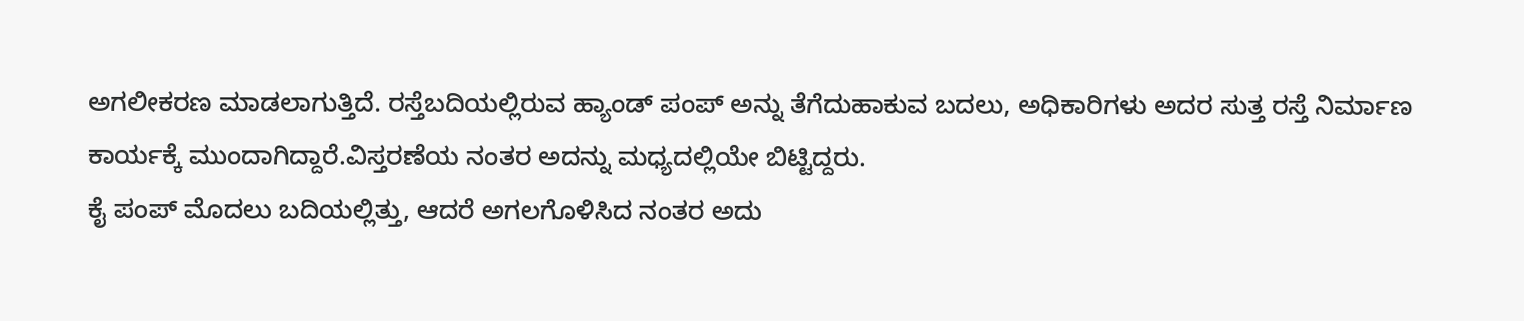ಅಗಲೀಕರಣ ಮಾಡಲಾಗುತ್ತಿದೆ. ರಸ್ತೆಬದಿಯಲ್ಲಿರುವ ಹ್ಯಾಂಡ್ ಪಂಪ್ ಅನ್ನು ತೆಗೆದುಹಾಕುವ ಬದಲು, ಅಧಿಕಾರಿಗಳು ಅದರ ಸುತ್ತ ರಸ್ತೆ ನಿರ್ಮಾಣ ಕಾರ್ಯಕ್ಕೆ ಮುಂದಾಗಿದ್ದಾರೆ.ವಿಸ್ತರಣೆಯ ನಂತರ ಅದನ್ನು ಮಧ್ಯದಲ್ಲಿಯೇ ಬಿಟ್ಟಿದ್ದರು.
ಕೈ ಪಂಪ್ ಮೊದಲು ಬದಿಯಲ್ಲಿತ್ತು, ಆದರೆ ಅಗಲಗೊಳಿಸಿದ ನಂತರ ಅದು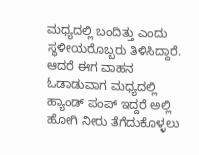ಮಧ್ಯದಲ್ಲಿ ಬಂದಿತ್ತು ಎಂದು ಸ್ಥಳೀಯರೊಬ್ಬರು ತಿಳಿಸಿದ್ದಾರೆ. ಆದರೆ ಈಗ ವಾಹನ ಓಡಾಡುವಾಗ ಮಧ್ಯದಲ್ಲಿ ಹ್ಯಾಂಡ್ ಪಂಪ್ ಇದ್ದರೆ ಅಲ್ಲಿ ಹೋಗಿ ನೀರು ತೆಗೆದುಕೊಳ್ಳಲು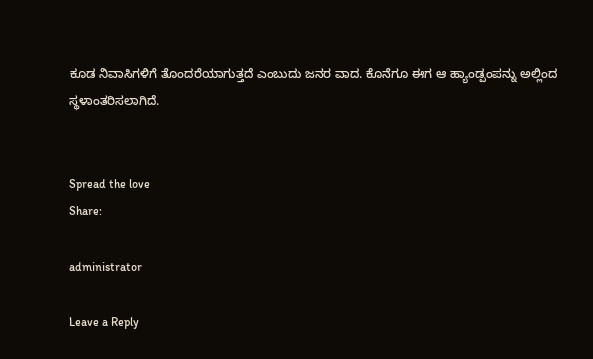ಕೂಡ ನಿವಾಸಿಗಳಿಗೆ ತೊಂದರೆಯಾಗುತ್ತದೆ ಎಂಬುದು ಜನರ ವಾದ. ಕೊನೆಗೂ ಈಗ ಆ ಹ್ಯಾಂಡ್ಪಂಪನ್ನು ಅಲ್ಲಿಂದ ಸ್ಥಳಾಂತರಿಸಲಾಗಿದೆ.


Spread the love
Share:

administrator

Leave a Reply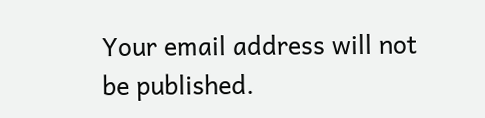Your email address will not be published.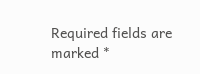Required fields are marked *